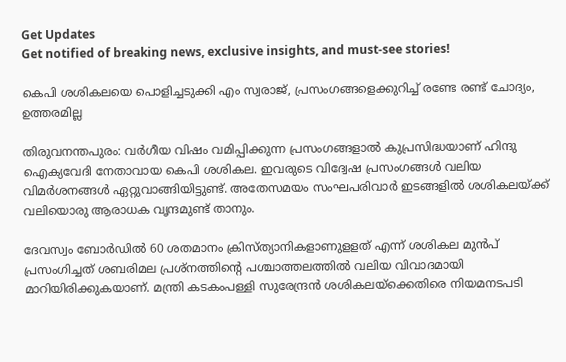Get Updates
Get notified of breaking news, exclusive insights, and must-see stories!

കെപി ശശികലയെ പൊളിച്ചടുക്കി എം സ്വരാജ്, പ്രസംഗങ്ങളെക്കുറിച്ച് രണ്ടേ രണ്ട് ചോദ്യം, ഉത്തരമില്ല

തിരുവനന്തപുരം: വര്‍ഗീയ വിഷം വമിപ്പിക്കുന്ന പ്രസംഗങ്ങളാല്‍ കുപ്രസിദ്ധയാണ് ഹിന്ദു ഐക്യവേദി നേതാവായ കെപി ശശികല. ഇവരുടെ വിദ്വേഷ പ്രസംഗങ്ങള്‍ വലിയ വിമര്‍ശനങ്ങള്‍ ഏറ്റുവാങ്ങിയിട്ടുണ്ട്. അതേസമയം സംഘപരിവാര്‍ ഇടങ്ങളില്‍ ശശികലയ്ക്ക് വലിയൊരു ആരാധക വൃന്ദമുണ്ട് താനും.

ദേവസ്വം ബോര്‍ഡില്‍ 60 ശതമാനം ക്രിസ്ത്യാനികളാണുളളത് എന്ന് ശശികല മുന്‍പ് പ്രസംഗിച്ചത് ശബരിമല പ്രശ്‌നത്തിന്റെ പശ്ചാത്തലത്തില്‍ വലിയ വിവാദമായി മാറിയിരിക്കുകയാണ്. മന്ത്രി കടകംപള്ളി സുരേന്ദ്രന്‍ ശശികലയ്‌ക്കെതിരെ നിയമനടപടി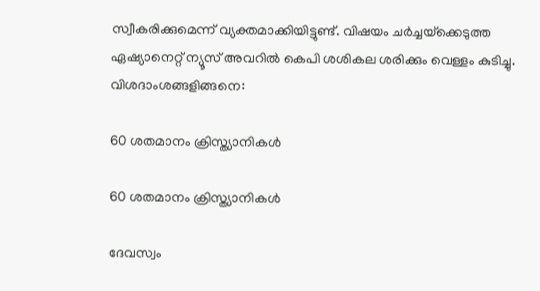സ്വീകരിക്കുമെന്ന് വ്യക്തമാക്കിയിട്ടുണ്ട്. വിഷയം ചര്‍ച്ചയ്‌ക്കെടുത്ത ഏഷ്യാനെറ്റ് ന്യൂസ് അവറില്‍ കെപി ശശികല ശരിക്കും വെള്ളം കുടിച്ചു. വിശദാംശങ്ങളിങ്ങനെ:

60 ശതമാനം ക്രിസ്ത്യാനികൾ

60 ശതമാനം ക്രിസ്ത്യാനികൾ

ദേവസ്വം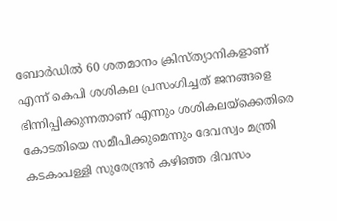ബോര്‍ഡില്‍ 60 ശതമാനം ക്രിസ്ത്യാനികളാണ് എന്ന് കെപി ശശികല പ്രസംഗിച്ചത് ജനങ്ങളെ ഭിന്നിപ്പിക്കുന്നതാണ് എന്നും ശശികലയ്‌ക്കെതിരെ കോടതിയെ സമീപിക്കുമെന്നും ദേവസ്വം മന്ത്രി കടകംപള്ളി സുരേന്ദ്രന്‍ കഴിഞ്ഞ ദിവസം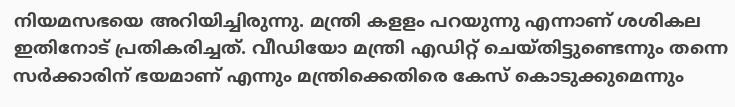നിയമസഭയെ അറിയിച്ചിരുന്നു. മന്ത്രി കളളം പറയുന്നു എന്നാണ് ശശികല ഇതിനോട് പ്രതികരിച്ചത്. വീഡിയോ മന്ത്രി എഡിറ്റ് ചെയ്തിട്ടുണ്ടെന്നും തന്നെ സര്‍ക്കാരിന് ഭയമാണ് എന്നും മന്ത്രിക്കെതിരെ കേസ് കൊടുക്കുമെന്നും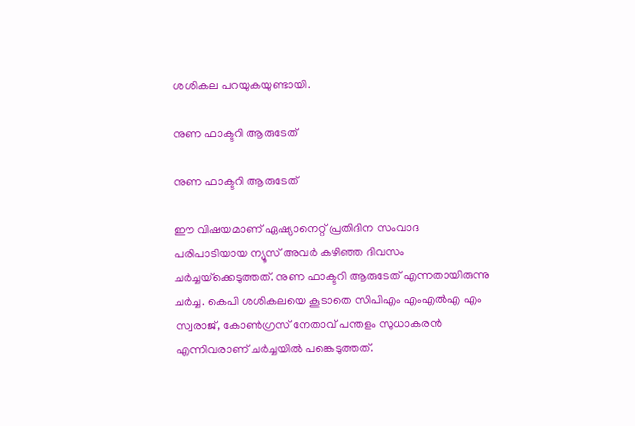ശശികല പറയുകയുണ്ടായി.

നുണ ഫാക്ടറി ആരുടേത്

നുണ ഫാക്ടറി ആരുടേത്

ഈ വിഷയമാണ് ഏഷ്യാനെറ്റ് പ്രതിദിന സംവാദ പരിപാടിയായ ന്യൂസ് അവര്‍ കഴിഞ്ഞ ദിവസം ചര്‍ച്ചയ്‌ക്കെടുത്തത്. നുണ ഫാക്ടറി ആരുടേത് എന്നതായിരുന്നു ചര്‍ച്ച. കെപി ശശികലയെ കൂടാതെ സിപിഎം എംഎല്‍എ എം സ്വരാജ്, കോണ്‍ഗ്രസ് നേതാവ് പന്തളം സുധാകരന്‍ എന്നിവരാണ് ചര്‍ച്ചയില്‍ പങ്കെടുത്തത്.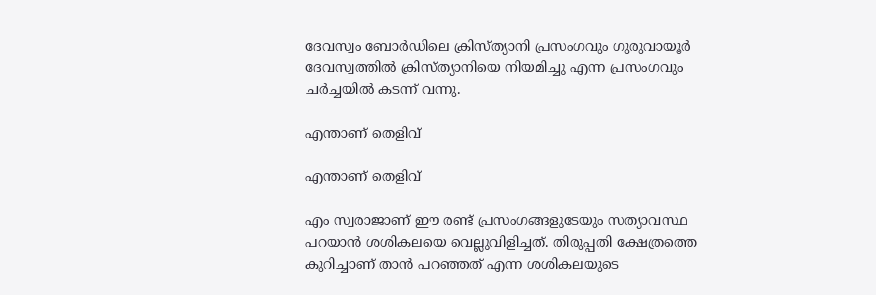ദേവസ്വം ബോര്‍ഡിലെ ക്രിസ്ത്യാനി പ്രസംഗവും ഗുരുവായൂര്‍ ദേവസ്വത്തില്‍ ക്രിസ്ത്യാനിയെ നിയമിച്ചു എന്ന പ്രസംഗവും ചര്‍ച്ചയില്‍ കടന്ന് വന്നു.

എന്താണ് തെളിവ്

എന്താണ് തെളിവ്

എം സ്വരാജാണ് ഈ രണ്ട് പ്രസംഗങ്ങളുടേയും സത്യാവസ്ഥ പറയാന്‍ ശശികലയെ വെല്ലുവിളിച്ചത്. തിരുപ്പതി ക്ഷേത്രത്തെ കുറിച്ചാണ് താന്‍ പറഞ്ഞത് എന്ന ശശികലയുടെ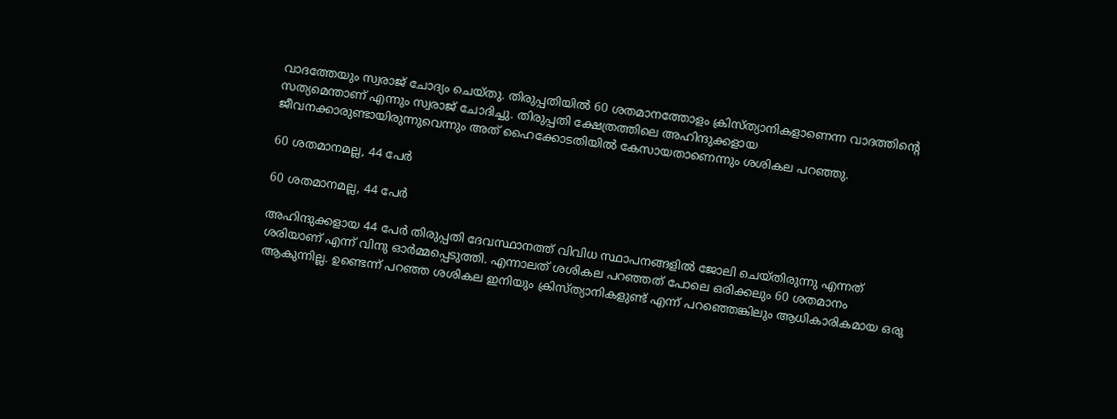വാദത്തേയും സ്വരാജ് ചോദ്യം ചെയ്തു. തിരുപ്പതിയില്‍ 60 ശതമാനത്തോളം ക്രിസ്ത്യാനികളാണെന്ന വാദത്തിന്റെ സത്യമെന്താണ് എന്നും സ്വരാജ് ചോദിച്ചു. തിരുപ്പതി ക്ഷേത്രത്തിലെ അഹിന്ദുക്കളായ ജീവനക്കാരുണ്ടായിരുന്നുവെന്നും അത് ഹൈക്കോടതിയില്‍ കേസായതാണെന്നും ശശികല പറഞ്ഞു.

60 ശതമാനമല്ല, 44 പേർ

60 ശതമാനമല്ല, 44 പേർ

അഹിന്ദുക്കളായ 44 പേര്‍ തിരുപ്പതി ദേവസ്ഥാനത്ത് വിവിധ സ്ഥാപനങ്ങളില്‍ ജോലി ചെയ്തിരുന്നു എന്നത് ശരിയാണ് എന്ന് വിനു ഓര്‍മ്മപ്പെടുത്തി. എന്നാലത് ശശികല പറഞ്ഞത് പോലെ ഒരിക്കലും 60 ശതമാനം ആകുന്നില്ല. ഉണ്ടെന്ന് പറഞ്ഞ ശശികല ഇനിയും ക്രിസ്ത്യാനികളുണ്ട് എന്ന് പറഞ്ഞെങ്കിലും ആധികാരികമായ ഒരു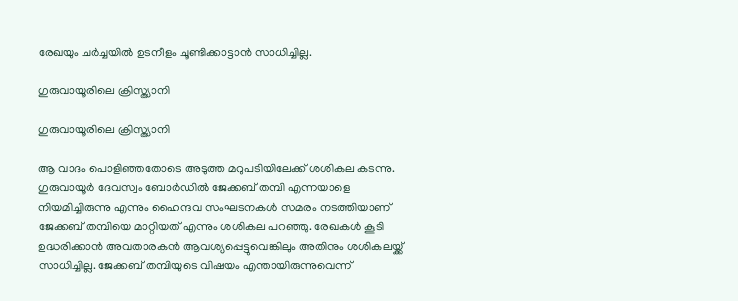രേഖയും ചര്‍ച്ചയില്‍ ഉടനീളം ചൂണ്ടിക്കാട്ടാന്‍ സാധിച്ചില്ല.

ഗുരുവായൂരിലെ ക്രിസ്ത്യാനി

ഗുരുവായൂരിലെ ക്രിസ്ത്യാനി

ആ വാദം പൊളിഞ്ഞതോടെ അടുത്ത മറുപടിയിലേക്ക് ശശികല കടന്നു. ഗുരുവായൂര്‍ ദേവസ്വം ബോര്‍ഡില്‍ ജേക്കബ് തമ്പി എന്നയാളെ നിയമിച്ചിരുന്നു എന്നും ഹൈന്ദവ സംഘടനകള്‍ സമരം നടത്തിയാണ് ജേക്കബ് തമ്പിയെ മാറ്റിയത് എന്നും ശശികല പറഞ്ഞു. രേഖകള്‍ കൂടി ഉദ്ധരിക്കാന്‍ അവതാരകന്‍ ആവശ്യപ്പെട്ടുവെങ്കിലും അതിനും ശശികലയ്ക്ക് സാധിച്ചില്ല. ജേക്കബ് തമ്പിയുടെ വിഷയം എന്തായിരുന്നുവെന്ന്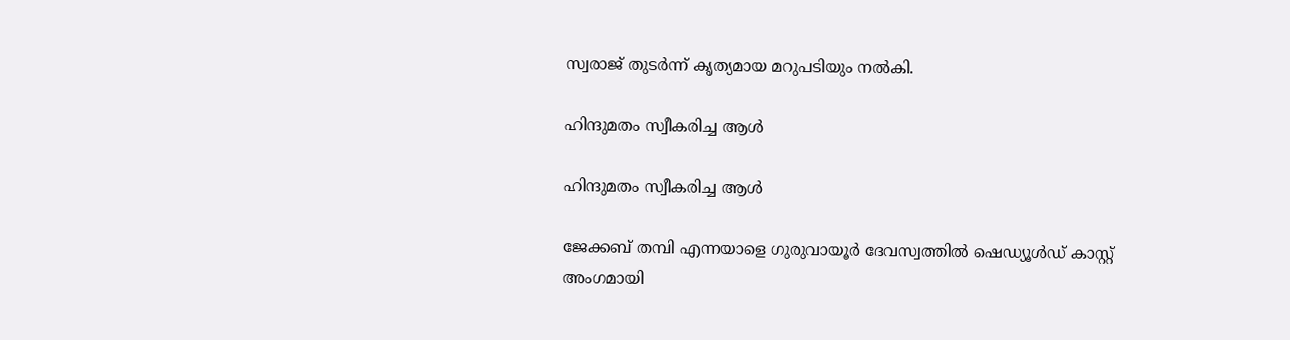സ്വരാജ് തുടര്‍ന്ന് കൃത്യമായ മറുപടിയും നല്‍കി.

ഹിന്ദുമതം സ്വീകരിച്ച ആൾ

ഹിന്ദുമതം സ്വീകരിച്ച ആൾ

ജേക്കബ് തമ്പി എന്നയാളെ ഗുരുവായൂര്‍ ദേവസ്വത്തില്‍ ഷെഡ്യൂള്‍ഡ് കാസ്റ്റ് അംഗമായി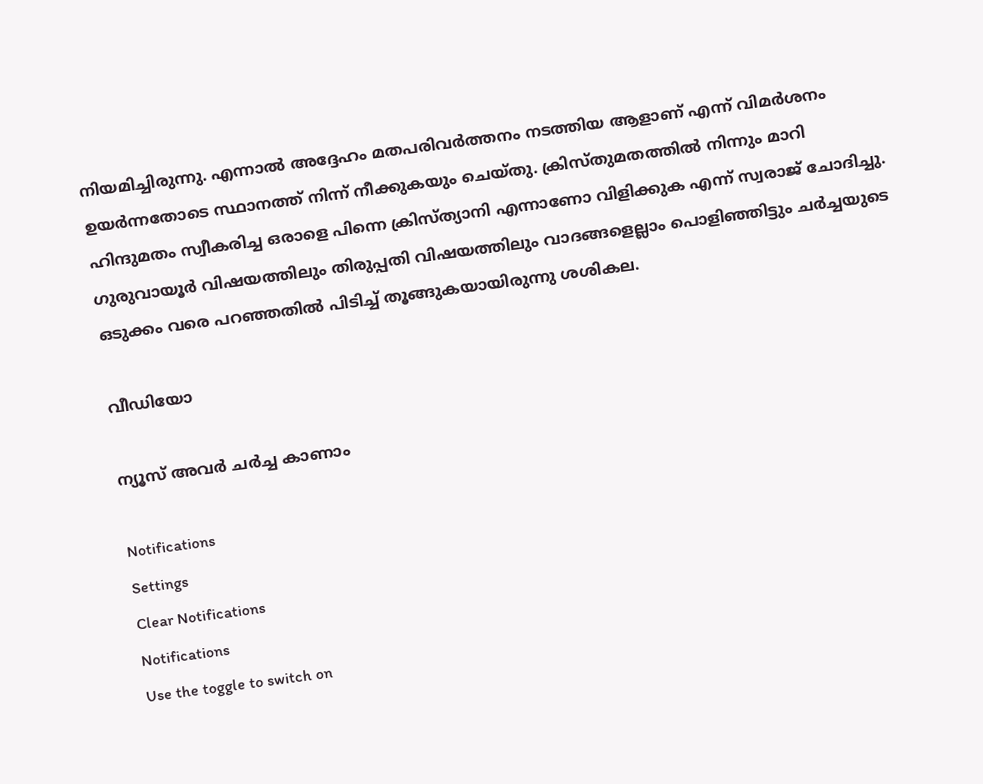നിയമിച്ചിരുന്നു. എന്നാല്‍ അദ്ദേഹം മതപരിവര്‍ത്തനം നടത്തിയ ആളാണ് എന്ന് വിമര്‍ശനം ഉയര്‍ന്നതോടെ സ്ഥാനത്ത് നിന്ന് നീക്കുകയും ചെയ്തു. ക്രിസ്തുമതത്തില്‍ നിന്നും മാറി ഹിന്ദുമതം സ്വീകരിച്ച ഒരാളെ പിന്നെ ക്രിസ്ത്യാനി എന്നാണോ വിളിക്കുക എന്ന് സ്വരാജ് ചോദിച്ചു. ഗുരുവായൂര്‍ വിഷയത്തിലും തിരുപ്പതി വിഷയത്തിലും വാദങ്ങളെല്ലാം പൊളിഞ്ഞിട്ടും ചര്‍ച്ചയുടെ ഒടുക്കം വരെ പറഞ്ഞതില്‍ പിടിച്ച് തൂങ്ങുകയായിരുന്നു ശശികല.

വീഡിയോ

ന്യൂസ് അവർ ചർച്ച കാണാം

Notifications
Settings
Clear Notifications
Notifications
Use the toggle to switch on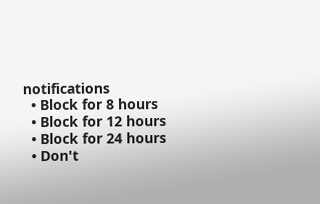notifications
  • Block for 8 hours
  • Block for 12 hours
  • Block for 24 hours
  • Don't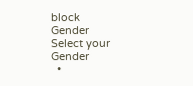block
Gender
Select your Gender
  •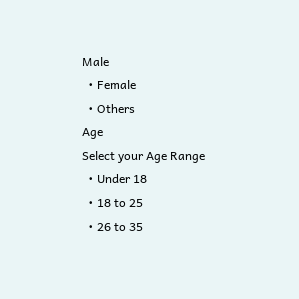Male
  • Female
  • Others
Age
Select your Age Range
  • Under 18
  • 18 to 25
  • 26 to 35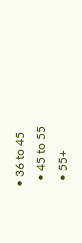• 36 to 45
  • 45 to 55
  • 55+